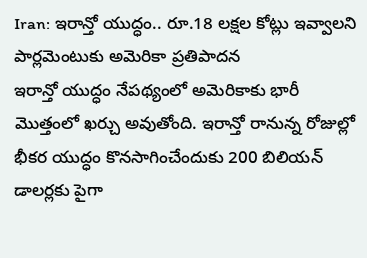Iran: ఇరాన్తో యుద్ధం.. రూ.18 లక్షల కోట్లు ఇవ్వాలని పార్లమెంటుకు అమెరికా ప్రతిపాదన
ఇరాన్తో యుద్ధం నేపథ్యంలో అమెరికాకు భారీ మొత్తంలో ఖర్చు అవుతోంది. ఇరాన్తో రానున్న రోజుల్లో భీకర యుద్ధం కొనసాగించేందుకు 200 బిలియన్ డాలర్లకు పైగా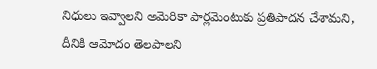నిధులు ఇవ్వాలని అమెరికా పార్లమెంటుకు ప్రతిపాదన చేశామని, దీనికి ఆమోదం తెలపాలని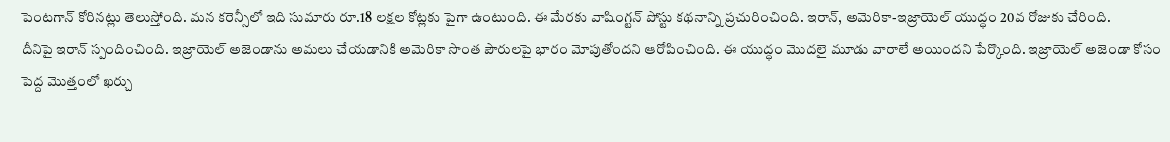పెంటగాన్ కోరినట్లు తెలుస్తోంది. మన కరెన్సీలో ఇది సుమారు రూ.18 లక్షల కోట్లకు పైగా ఉంటుంది. ఈ మేరకు వాషింగ్టన్ పోస్టు కథనాన్ని ప్రచురించింది. ఇరాన్, అమెరికా-ఇజ్రాయెల్ యుద్ధం 20వ రోజుకు చేరింది.
దీనిపై ఇరాన్ స్పందించింది. ఇజ్రాయెల్ అజెండాను అమలు చేయడానికి అమెరికా సొంత పౌరులపై భారం మోపుతోందని ఆరోపించింది. ఈ యుద్ధం మొదలై మూడు వారాలే అయిందని పేర్కొంది. ఇజ్రాయెల్ అజెండా కోసం పెద్ద మొత్తంలో ఖర్చు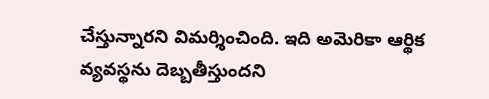చేస్తున్నారని విమర్శించింది. ఇది అమెరికా ఆర్థిక వ్యవస్థను దెబ్బతీస్తుందని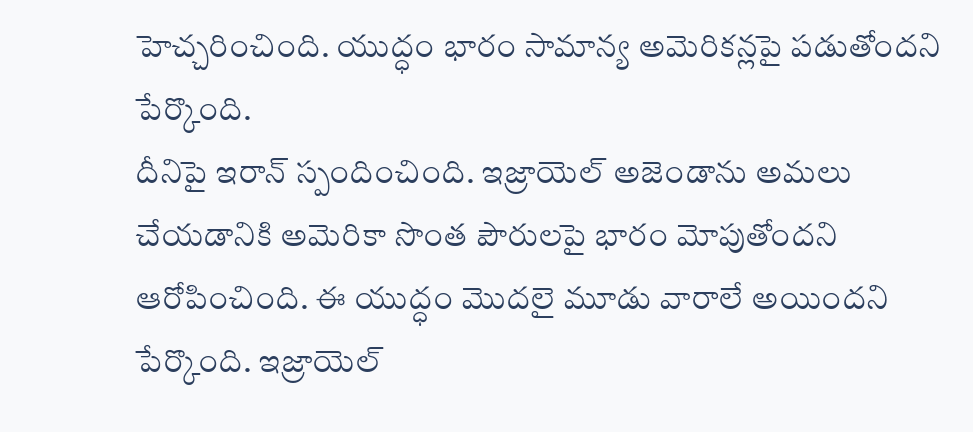హెచ్చరించింది. యుద్ధం భారం సామాన్య అమెరికన్లపై పడుతోందని పేర్కొంది.
దీనిపై ఇరాన్ స్పందించింది. ఇజ్రాయెల్ అజెండాను అమలు చేయడానికి అమెరికా సొంత పౌరులపై భారం మోపుతోందని ఆరోపించింది. ఈ యుద్ధం మొదలై మూడు వారాలే అయిందని పేర్కొంది. ఇజ్రాయెల్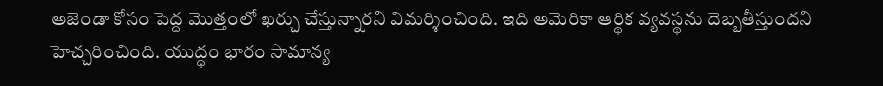అజెండా కోసం పెద్ద మొత్తంలో ఖర్చు చేస్తున్నారని విమర్శించింది. ఇది అమెరికా ఆర్థిక వ్యవస్థను దెబ్బతీస్తుందని హెచ్చరించింది. యుద్ధం భారం సామాన్య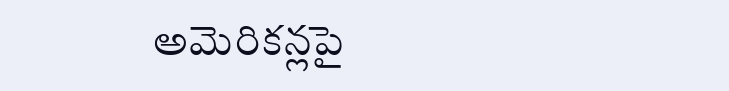అమెరికన్లపై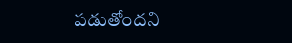పడుతోందని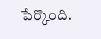పేర్కొంది.